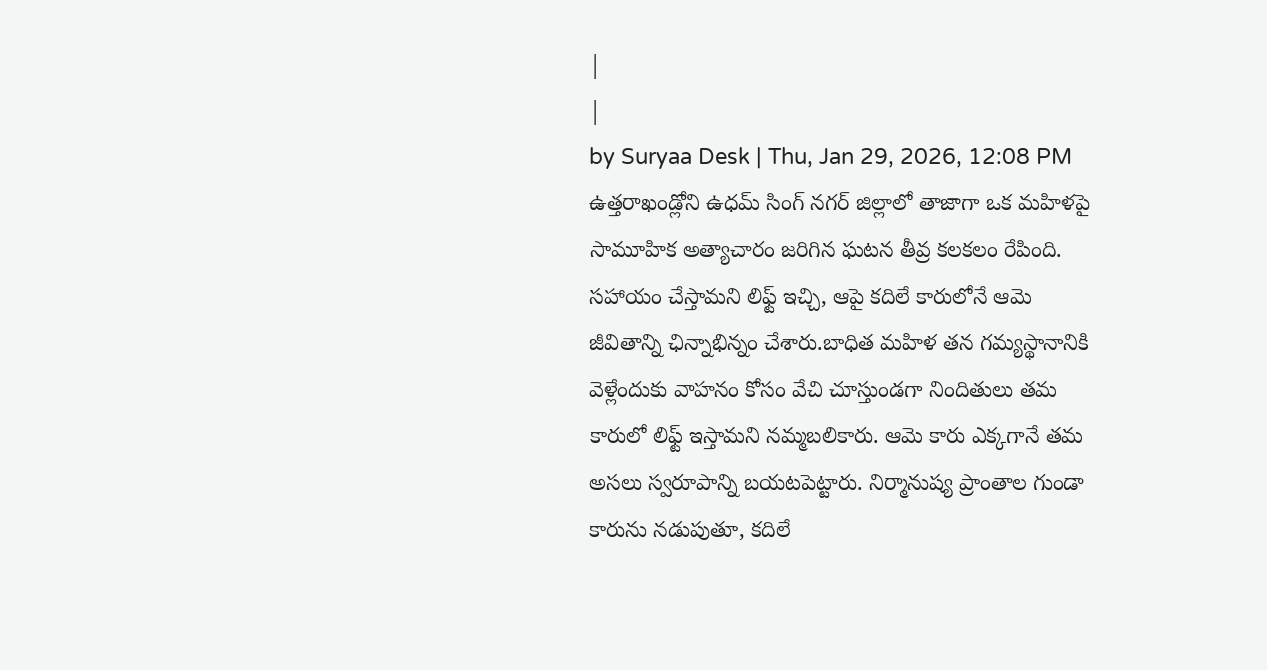|
|
by Suryaa Desk | Thu, Jan 29, 2026, 12:08 PM
ఉత్తరాఖండ్లోని ఉధమ్ సింగ్ నగర్ జిల్లాలో తాజాగా ఒక మహిళపై సామూహిక అత్యాచారం జరిగిన ఘటన తీవ్ర కలకలం రేపింది. సహాయం చేస్తామని లిఫ్ట్ ఇచ్చి, ఆపై కదిలే కారులోనే ఆమె జీవితాన్ని ఛిన్నాభిన్నం చేశారు.బాధిత మహిళ తన గమ్యస్థానానికి వెళ్లేందుకు వాహనం కోసం వేచి చూస్తుండగా నిందితులు తమ కారులో లిఫ్ట్ ఇస్తామని నమ్మబలికారు. ఆమె కారు ఎక్కగానే తమ అసలు స్వరూపాన్ని బయటపెట్టారు. నిర్మానుష్య ప్రాంతాల గుండా కారును నడుపుతూ, కదిలే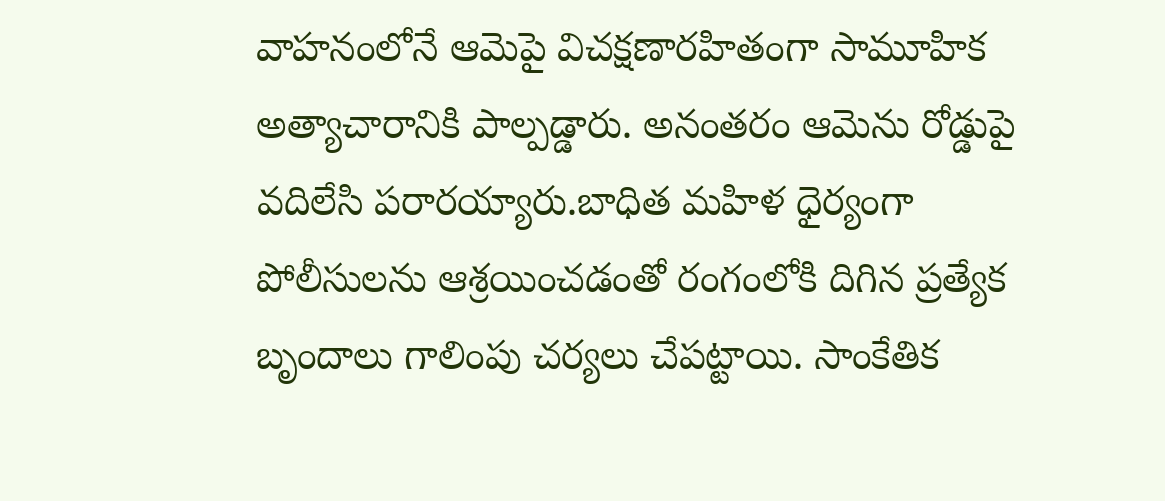వాహనంలోనే ఆమెపై విచక్షణారహితంగా సామూహిక అత్యాచారానికి పాల్పడ్డారు. అనంతరం ఆమెను రోడ్డుపై వదిలేసి పరారయ్యారు.బాధిత మహిళ ధైర్యంగా పోలీసులను ఆశ్రయించడంతో రంగంలోకి దిగిన ప్రత్యేక బృందాలు గాలింపు చర్యలు చేపట్టాయి. సాంకేతిక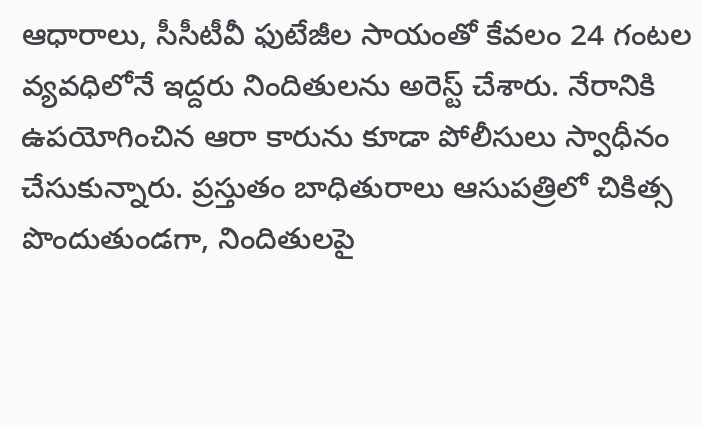ఆధారాలు, సీసీటీవీ ఫుటేజీల సాయంతో కేవలం 24 గంటల వ్యవధిలోనే ఇద్దరు నిందితులను అరెస్ట్ చేశారు. నేరానికి ఉపయోగించిన ఆరా కారును కూడా పోలీసులు స్వాధీనం చేసుకున్నారు. ప్రస్తుతం బాధితురాలు ఆసుపత్రిలో చికిత్స పొందుతుండగా, నిందితులపై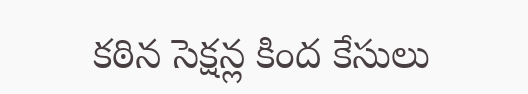కఠిన సెక్షన్ల కింద కేసులు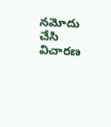నమోదు చేసి విచారణ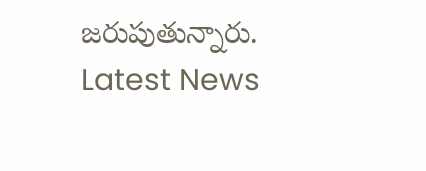జరుపుతున్నారు.
Latest News